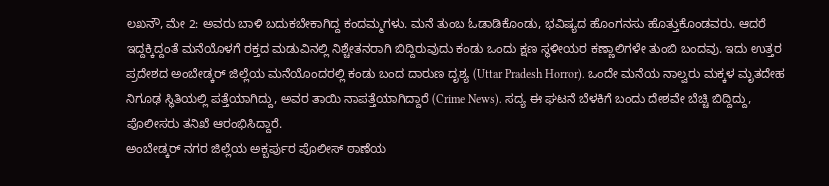ಲಖನೌ, ಮೇ 2: ಅವರು ಬಾಳಿ ಬದುಕಬೇಕಾಗಿದ್ದ ಕಂದಮ್ಮಗಳು. ಮನೆ ತುಂಬ ಓಡಾಡಿಕೊಂಡು, ಭವಿಷ್ಯದ ಹೊಂಗನಸು ಹೊತ್ತುಕೊಂಡವರು. ಆದರೆ ಇದ್ದಕ್ಕಿದ್ದಂತೆ ಮನೆಯೊಳಗೆ ರಕ್ತದ ಮಡುವಿನಲ್ಲಿ ನಿಶ್ಚೇತನರಾಗಿ ಬಿದ್ದಿರುವುದು ಕಂಡು ಒಂದು ಕ್ಷಣ ಸ್ಥಳೀಯರ ಕಣ್ಣಾಲಿಗಳೇ ತುಂಬಿ ಬಂದವು. ಇದು ಉತ್ತರ ಪ್ರದೇಶದ ಅಂಬೇಡ್ಕರ್ ಜಿಲ್ಲೆಯ ಮನೆಯೊಂದರಲ್ಲಿ ಕಂಡು ಬಂದ ದಾರುಣ ದೃಶ್ಯ (Uttar Pradesh Horror). ಒಂದೇ ಮನೆಯ ನಾಲ್ವರು ಮಕ್ಕಳ ಮೃತದೇಹ ನಿಗೂಢ ಸ್ಥಿತಿಯಲ್ಲಿ ಪತ್ತೆಯಾಗಿದ್ದು, ಅವರ ತಾಯಿ ನಾಪತ್ತೆಯಾಗಿದ್ದಾರೆ (Crime News). ಸದ್ಯ ಈ ಘಟನೆ ಬೆಳಕಿಗೆ ಬಂದು ದೇಶವೇ ಬೆಚ್ಚಿ ಬಿದ್ದಿದ್ದು, ಪೊಲೀಸರು ತನಿಖೆ ಆರಂಭಿಸಿದ್ದಾರೆ.
ಅಂಬೇಡ್ಕರ್ ನಗರ ಜಿಲ್ಲೆಯ ಅಕ್ಬರ್ಪುರ ಪೊಲೀಸ್ ಠಾಣೆಯ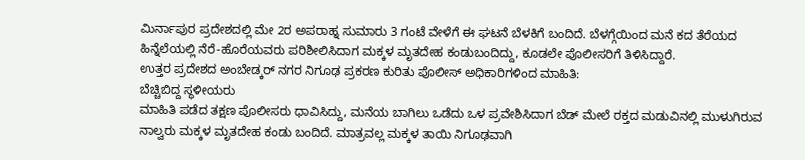ಮಿರ್ನಾಪುರ ಪ್ರದೇಶದಲ್ಲಿ ಮೇ 2ರ ಅಪರಾಹ್ನ ಸುಮಾರು 3 ಗಂಟೆ ವೇಳೆಗೆ ಈ ಘಟನೆ ಬೆಳಕಿಗೆ ಬಂದಿದೆ. ಬೆಳಗ್ಗೆಯಿಂದ ಮನೆ ಕದ ತೆರೆಯದ ಹಿನ್ನೆಲೆಯಲ್ಲಿ ನೆರೆ-ಹೊರೆಯವರು ಪರಿಶೀಲಿಸಿದಾಗ ಮಕ್ಕಳ ಮೃತದೇಹ ಕಂಡುಬಂದಿದ್ದು, ಕೂಡಲೇ ಪೊಲೀಸರಿಗೆ ತಿಳಿಸಿದ್ದಾರೆ.
ಉತ್ತರ ಪ್ರದೇಶದ ಅಂಬೇಡ್ಕರ್ ನಗರ ನಿಗೂಢ ಪ್ರಕರಣ ಕುರಿತು ಪೊಲೀಸ್ ಅಧಿಕಾರಿಗಳಿಂದ ಮಾಹಿತಿ:
ಬೆಚ್ಚಿಬಿದ್ದ ಸ್ಥಳೀಯರು
ಮಾಹಿತಿ ಪಡೆದ ತಕ್ಷಣ ಪೊಲೀಸರು ಧಾವಿಸಿದ್ದು, ಮನೆಯ ಬಾಗಿಲು ಒಡೆದು ಒಳ ಪ್ರವೇಶಿಸಿದಾಗ ಬೆಡ್ ಮೇಲೆ ರಕ್ತದ ಮಡುವಿನಲ್ಲಿ ಮುಳುಗಿರುವ ನಾಲ್ವರು ಮಕ್ಕಳ ಮೃತದೇಹ ಕಂಡು ಬಂದಿದೆ. ಮಾತ್ರವಲ್ಲ ಮಕ್ಕಳ ತಾಯಿ ನಿಗೂಢವಾಗಿ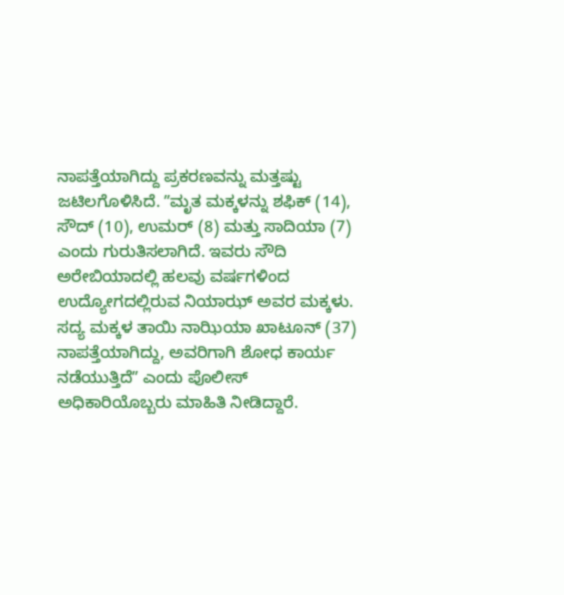ನಾಪತ್ತೆಯಾಗಿದ್ದು ಪ್ರಕರಣವನ್ನು ಮತ್ತಷ್ಟು ಜಟಿಲಗೊಳಿಸಿದೆ. ʼʼಮೃತ ಮಕ್ಕಳನ್ನು ಶಫಿಕ್ (14), ಸೌದ್ (10), ಉಮರ್ (8) ಮತ್ತು ಸಾದಿಯಾ (7) ಎಂದು ಗುರುತಿಸಲಾಗಿದೆ. ಇವರು ಸೌದಿ ಅರೇಬಿಯಾದಲ್ಲಿ ಹಲವು ವರ್ಷಗಳಿಂದ ಉದ್ಯೋಗದಲ್ಲಿರುವ ನಿಯಾಝ್ ಅವರ ಮಕ್ಕಳು. ಸದ್ಯ ಮಕ್ಕಳ ತಾಯಿ ನಾಝಿಯಾ ಖಾಟೂನ್ (37) ನಾಪತ್ತೆಯಾಗಿದ್ದು, ಅವರಿಗಾಗಿ ಶೋಧ ಕಾರ್ಯ ನಡೆಯುತ್ತಿದೆʼʼ ಎಂದು ಪೊಲೀಸ್ ಅಧಿಕಾರಿಯೊಬ್ಬರು ಮಾಹಿತಿ ನೀಡಿದ್ದಾರೆ.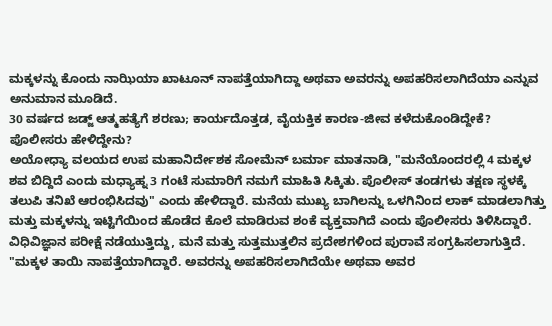ಮಕ್ಕಳನ್ನು ಕೊಂದು ನಾಝಿಯಾ ಖಾಟೂನ್ ನಾಪತ್ತೆಯಾಗಿದ್ದಾ ಅಥವಾ ಅವರನ್ನು ಅಪಹರಿಸಲಾಗಿದೆಯಾ ಎನ್ನುವ ಅನುಮಾನ ಮೂಡಿದೆ.
30 ವರ್ಷದ ಜಡ್ಜ್ ಆತ್ಮಹತ್ಯೆಗೆ ಶರಣು; ಕಾರ್ಯದೊತ್ತಡ, ವೈಯಕ್ತಿಕ ಕಾರಣ-ಜೀವ ಕಳೆದುಕೊಂಡಿದ್ದೇಕೆ?
ಪೊಲೀಸರು ಹೇಳಿದ್ದೇನು?
ಅಯೋಧ್ಯಾ ವಲಯದ ಉಪ ಮಹಾನಿರ್ದೇಶಕ ಸೋಮೆನ್ ಬರ್ಮಾ ಮಾತನಾಡಿ, "ಮನೆಯೊಂದರಲ್ಲಿ 4 ಮಕ್ಕಳ ಶವ ಬಿದ್ದಿದೆ ಎಂದು ಮಧ್ಯಾಹ್ನ 3 ಗಂಟೆ ಸುಮಾರಿಗೆ ನಮಗೆ ಮಾಹಿತಿ ಸಿಕ್ಕಿತು. ಪೊಲೀಸ್ ತಂಡಗಳು ತಕ್ಷಣ ಸ್ಥಳಕ್ಕೆ ತಲುಪಿ ತನಿಖೆ ಆರಂಭಿಸಿದವು" ಎಂದು ಹೇಳಿದ್ದಾರೆ. ಮನೆಯ ಮುಖ್ಯ ಬಾಗಿಲನ್ನು ಒಳಗಿನಿಂದ ಲಾಕ್ ಮಾಡಲಾಗಿತ್ತು ಮತ್ತು ಮಕ್ಕಳನ್ನು ಇಟ್ಟಿಗೆಯಿಂದ ಹೊಡೆದ ಕೊಲೆ ಮಾಡಿರುವ ಶಂಕೆ ವ್ಯಕ್ತವಾಗಿದೆ ಎಂದು ಪೊಲೀಸರು ತಿಳಿಸಿದ್ದಾರೆ. ವಿಧಿವಿಜ್ಞಾನ ಪರೀಕ್ಷೆ ನಡೆಯುತ್ತಿದ್ದು, ಮನೆ ಮತ್ತು ಸುತ್ತಮುತ್ತಲಿನ ಪ್ರದೇಶಗಳಿಂದ ಪುರಾವೆ ಸಂಗ್ರಹಿಸಲಾಗುತ್ತಿದೆ.
"ಮಕ್ಕಳ ತಾಯಿ ನಾಪತ್ತೆಯಾಗಿದ್ದಾರೆ. ಅವರನ್ನು ಅಪಹರಿಸಲಾಗಿದೆಯೇ ಅಥವಾ ಅವರ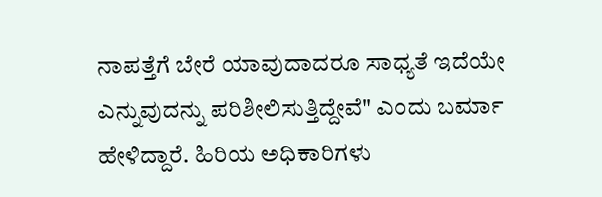ನಾಪತ್ತೆಗೆ ಬೇರೆ ಯಾವುದಾದರೂ ಸಾಧ್ಯತೆ ಇದೆಯೇ ಎನ್ನುವುದನ್ನು ಪರಿಶೀಲಿಸುತ್ತಿದ್ದೇವೆ" ಎಂದು ಬರ್ಮಾ ಹೇಳಿದ್ದಾರೆ. ಹಿರಿಯ ಅಧಿಕಾರಿಗಳು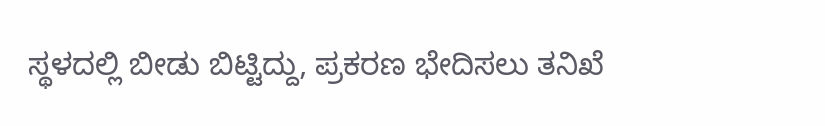ಸ್ಥಳದಲ್ಲಿ ಬೀಡು ಬಿಟ್ಟಿದ್ದು, ಪ್ರಕರಣ ಭೇದಿಸಲು ತನಿಖೆ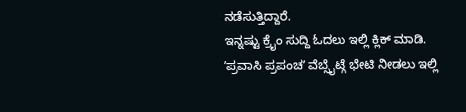ನಡೆಸುತ್ತಿದ್ದಾರೆ.
ಇನ್ನಷ್ಟು ಕ್ರೈಂ ಸುದ್ದಿ ಓದಲು ಇಲ್ಲಿ ಕ್ಲಿಕ್ ಮಾಡಿ.
ʼಪ್ರವಾಸಿ ಪ್ರಪಂಚʼ ವೆಬ್ಸೈಟ್ಗೆ ಭೇಟಿ ನೀಡಲು ಇಲ್ಲಿ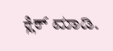ಕ್ಲಿಕ್ ಮಾಡಿ.